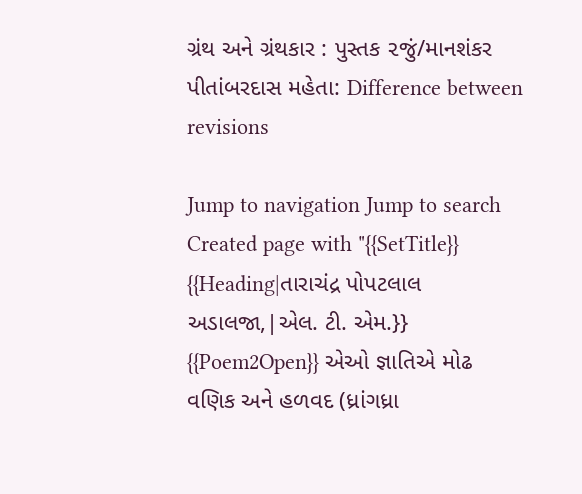ગ્રંથ અને ગ્રંથકાર : પુસ્તક ૨જું/માનશંકર પીતાંબરદાસ મહેતા: Difference between revisions

Jump to navigation Jump to search
Created page with "{{SetTitle}} {{Heading|તારાચંદ્ર પોપટલાલ અડાલજા,|એલ. ટી. એમ.}} {{Poem2Open}} એઓ જ્ઞાતિએ મોઢ વણિક અને હળવદ (ધ્રાંગધ્રા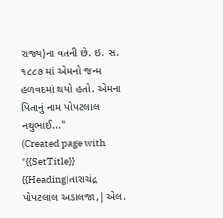રાજ્ય)ના વતની છે. ઇ. સ. ૧૮૮૭ માં એમનો જન્મ હળવદમાં થયો હતો. એમના પિતાનું નામ પોપટલાલ નથુભાઈ..."
(Created page with "{{SetTitle}} {{Heading|તારાચંદ્ર પોપટલાલ અડાલજા,|એલ.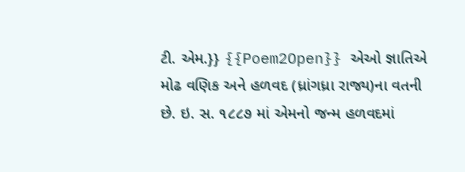ટી. એમ.}} {{Poem2Open}} એઓ જ્ઞાતિએ મોઢ વણિક અને હળવદ (ધ્રાંગધ્રા રાજ્ય)ના વતની છે. ઇ. સ. ૧૮૮૭ માં એમનો જન્મ હળવદમાં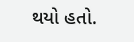થયો હતો.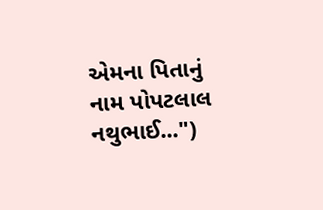એમના પિતાનું નામ પોપટલાલ નથુભાઈ...")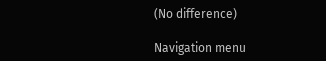(No difference)

Navigation menu